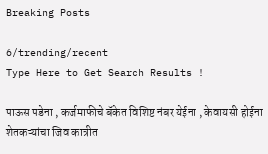Breaking Posts

6/trending/recent
Type Here to Get Search Results !

पाऊस पडेना , कर्जमाफीचे बॅकेत विशिष्ट नंबर येईना , केवायसी होईना शेतकऱ्यांचा जिव कात्रीत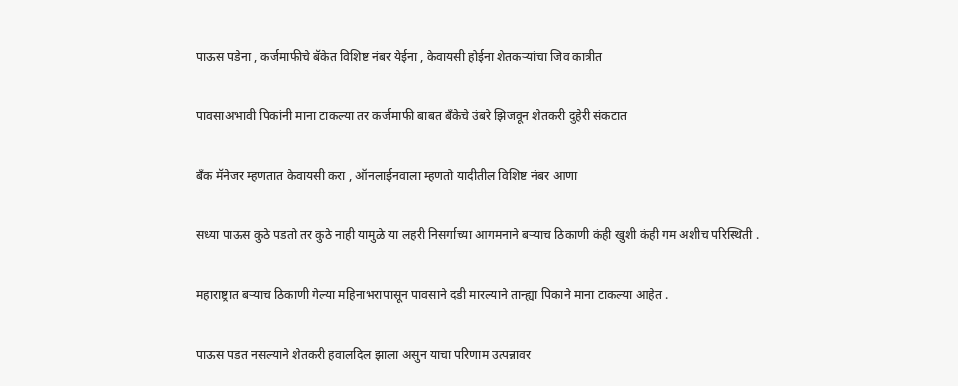पाऊस पडेना , कर्जमाफीचे बॅकेत विशिष्ट नंबर येईना , केवायसी होईना शेतकऱ्यांचा जिव कात्रीत

पावसाअभावी पिकांनी माना टाकल्या तर कर्जमाफी बाबत बँकेचे उंबरे झिजवून शेतकरी दुहेरी संकटात

बँक मॅनेजर म्हणतात केवायसी करा , ऑनलाईनवाला म्हणतो यादीतील विशिष्ट नंबर आणा

सध्या पाऊस कुठे पडतो तर कुठे नाही यामुळे या लहरी निसर्गाच्या आगमनाने बऱ्याच ठिकाणी कंही खुशी कंही गम अशीच परिस्थिती .

महाराष्ट्रात बऱ्याच ठिकाणी गेल्या महिनाभरापासून पावसाने दडी मारल्याने तान्ह्या पिकाने माना टाकल्या आहेत .

पाऊस पडत नसल्याने शेतकरी हवालदिल झाला असुन याचा परिणाम उत्पन्नावर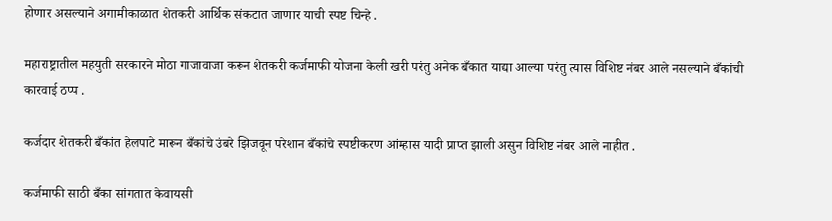होणार असल्याने अगामीकाळात शेतकरी आर्थिक संकटात जाणार याची स्पष्ट चिन्हे .

महाराष्ट्रातील महयुती सरकारने मोठा गाजावाजा करून शेतकरी कर्जमाफी योजना केली खरी परंतु अनेक बँकात याद्या आल्या परंतु त्यास विशिष्ट नंबर आले नसल्याने बँकांची कारवाई ठप्प .

कर्जदार शेतकरी बँकांत हेलपाटे मारून बँकांचे उंबरे झिजवून परेशान बँकांचे स्पष्टीकरण आंम्हास यादी प्राप्त झाली असुन विशिष्ट नंबर आले नाहीत .

कर्जमाफी साठी बँका सांगतात केवायसी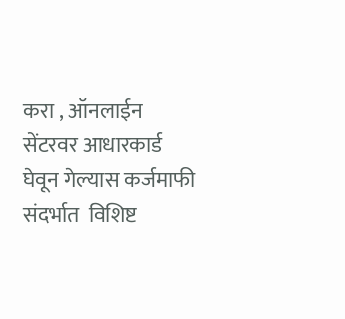करा , ऑनलाईन सेंटरवर आधारकार्ड घेवून गेल्यास कर्जमाफी संदर्भात  विशिष्ट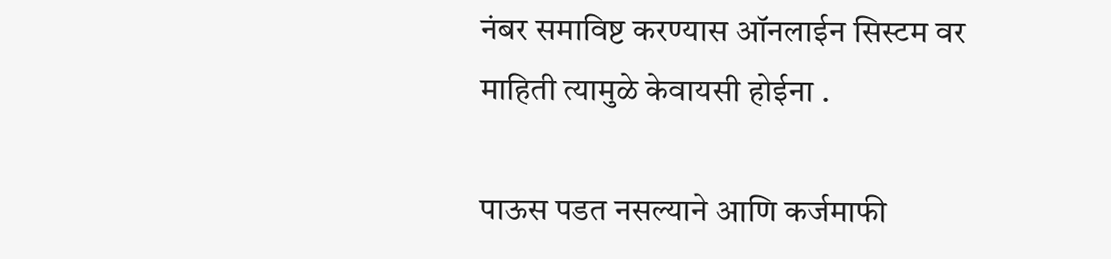नंबर समाविष्ट करण्यास ऑनलाईन सिस्टम वर माहिती त्यामुळे केवायसी होईना .

पाऊस पडत नसल्याने आणि कर्जमाफी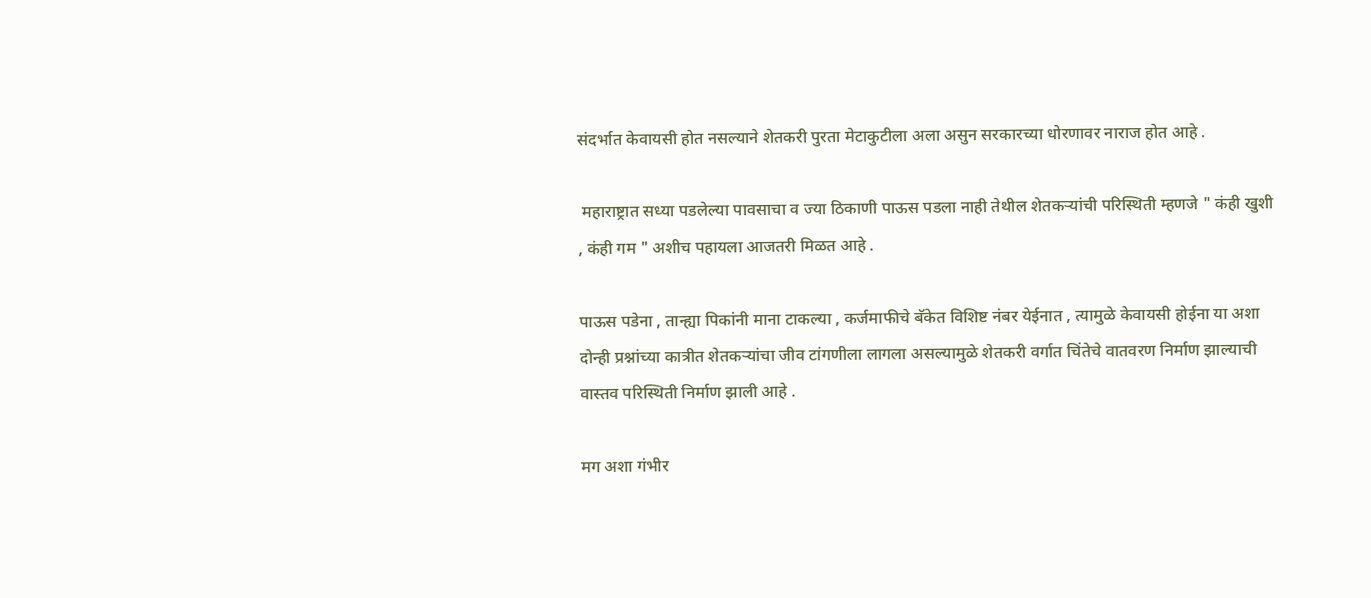संदर्भात केवायसी होत नसल्याने शेतकरी पुरता मेटाकुटीला अला असुन सरकारच्या धोरणावर नाराज होत आहे .

 महाराष्ट्रात सध्या पडलेल्या पावसाचा व ज्या ठिकाणी पाऊस पडला नाही तेथील शेतकऱ्यांची परिस्थिती म्हणजे " कंही खुशी , कंही गम " अशीच पहायला आजतरी मिळत आहे .

पाऊस पडेना , तान्ह्या पिकांनी माना टाकल्या , कर्जमाफीचे बॅकेत विशिष्ट नंबर येईनात , त्यामुळे केवायसी होईना या अशा दोन्ही प्रश्नांच्या कात्रीत शेतकऱ्यांचा जीव टांगणीला लागला असल्यामुळे शेतकरी वर्गात चिंतेचे वातवरण निर्माण झाल्याची वास्तव परिस्थिती निर्माण झाली आहे .

मग अशा गंभीर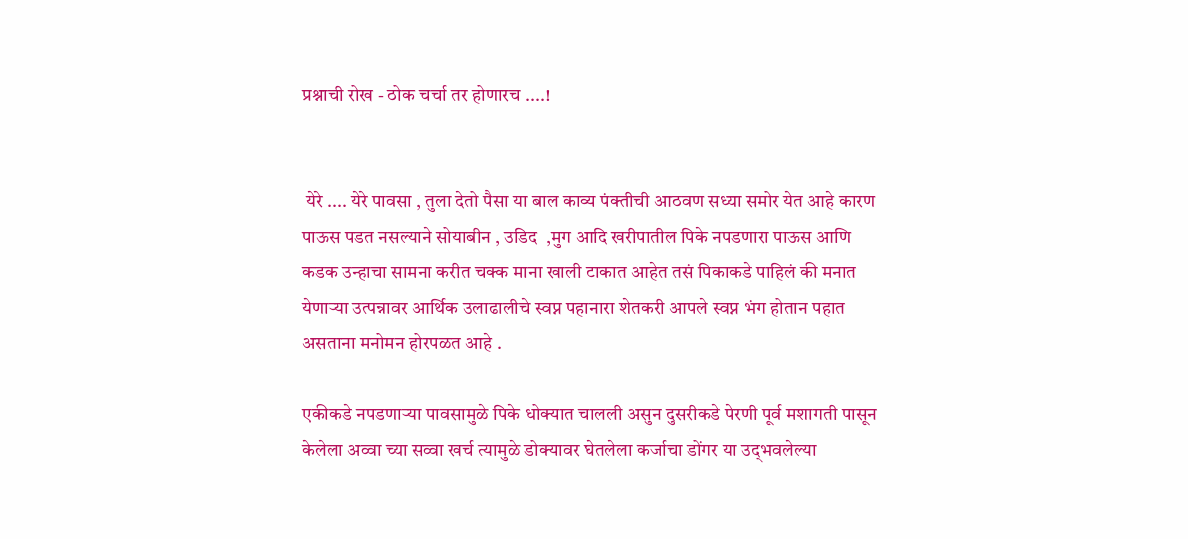प्रश्नाची रोख - ठोक चर्चा तर होणारच ....!


 येरे .... येरे पावसा , तुला देतो पैसा या बाल काव्य पंक्तीची आठवण सध्या समोर येत आहे कारण पाऊस पडत नसल्याने सोयाबीन , उडिद  ,मुग आदि खरीपातील पिके नपडणारा पाऊस आणि कडक उन्हाचा सामना करीत चक्क माना खाली टाकात आहेत तसं पिकाकडे पाहिलं की मनात येणाऱ्या उत्पन्नावर आर्थिक उलाढालीचे स्वप्न पहानारा शेतकरी आपले स्वप्न भंग होतान पहात असताना मनोमन होरपळत आहे .

एकीकडे नपडणाऱ्या पावसामुळे पिके धोक्यात चालली असुन दुसरीकडे पेरणी पूर्व मशागती पासून केलेला अव्वा च्या सव्वा खर्च त्यामुळे डोक्यावर घेतलेला कर्जाचा डोंगर या उद्‌भवलेल्या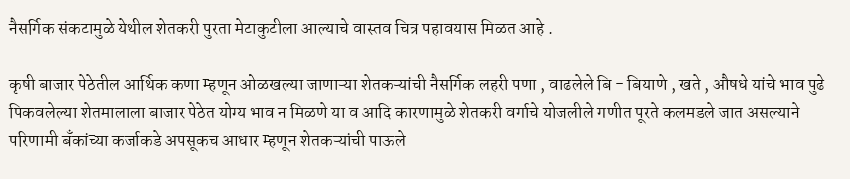नैसर्गिक संकटामुळे येथील शेतकरी पुरता मेटाकुटीला आल्याचे वास्तव चित्र पहावयास मिळत आहे .

कृषी बाजार पेठेतील आर्थिक कणा म्हणून ओळखल्या जाणाऱ्या शेतकऱ्यांची नैसर्गिक लहरी पणा , वाढलेले बि - बियाणे , खते , औषधे यांचे भाव पुढे पिकवलेल्या शेतमालाला बाजार पेठेत योग्य भाव न मिळणे या व आदि कारणामुळे शेतकरी वर्गाचे योजलीले गणीत पूरते कलमडले जात असल्याने परिणामी बँकांच्या कर्जाकडे अपसूकच आधार म्हणून शेतकऱ्यांची पाऊले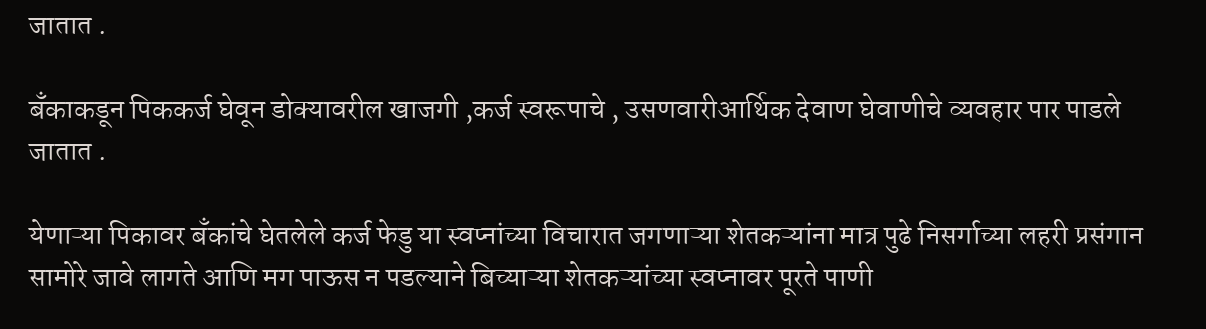जातात .

बँकाकडून पिककर्ज घेवून डोक्यावरील खाजगी ,कर्ज स्वरूपाचे , उसणवारीआर्थिक देवाण घेवाणीचे व्यवहार पार पाडले जातात .

येणाऱ्या पिकावर बँकांचे घेतलेले कर्ज फेडु या स्वप्नांच्या विचारात जगणाऱ्या शेतकऱ्यांना मात्र पुढे निसर्गाच्या लहरी प्रसंगान सामोरे जावे लागते आणि मग पाऊस न पडल्याने बिच्याऱ्या शेतकऱ्यांच्या स्वप्नावर पूरते पाणी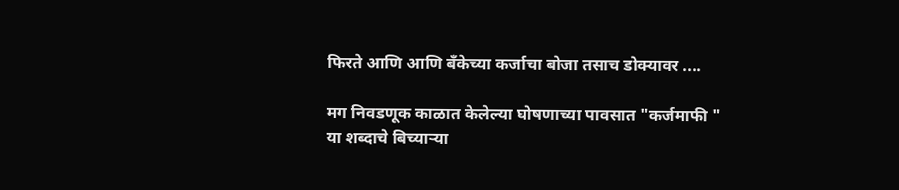फिरते आणि आणि बँकेच्या कर्जाचा बोजा तसाच डोक्यावर ....

मग निवडणूक काळात केलेल्या घोषणाच्या पावसात "कर्जमाफी " या शब्दाचे बिच्याऱ्या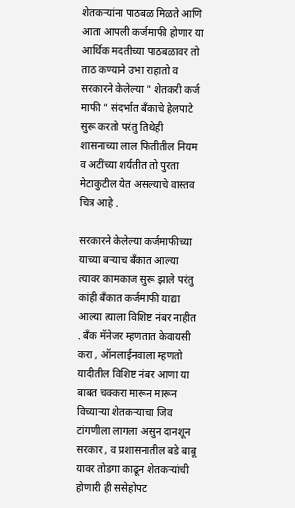शेतकऱ्यांना पाठबळ मिळते आणि आता आपली कर्जमाफी होणार या आर्थिक मदतीच्या पाठबळावर तो ताठ कण्याने उभा राहातो व सरकारने केलेल्या " शेतकरी कर्ज माफी " संदर्भात बँकाचे हेलपाटे सुरू करतो परंतु तिथेही शासनाच्या लाल फितीतील नियम व अटींच्या शर्यतीत तो पुरता मेटाकुटील येत असल्याचे वास्तव चित्र आहे .

सरकारने केलेल्या कर्जमाफीच्या याच्या बऱ्याच बँकात आल्या त्यावर कामकाज सुरू झाले परंतु कांही बँकात कर्जमाफी याद्या आल्या त्याला विशिष्ट नंबर नाहीत . बँक मॅनेजर म्हणतात केवायसी करा , ऑनलाईनवाला म्हणतो यादीतील विशिष्ट नंबर आणा या बाबत चक्करा मारून मारून विच्याऱ्या शेतकऱ्याचा जिव टांगणीला लागला असुन दानशून सरकार , व प्रशासनातील बडे बाबू यावर तोडगा काढून शेतकऱ्यांची होणारी ही ससेहोपट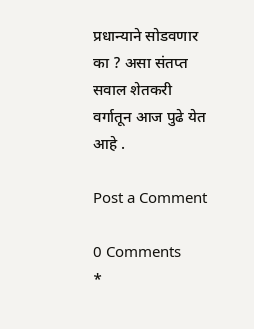प्रधान्याने सोडवणार का ? असा संतप्त सवाल शेतकरी वर्गातून आज पुढे येत आहे .

Post a Comment

0 Comments
*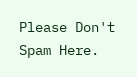Please Don't Spam Here.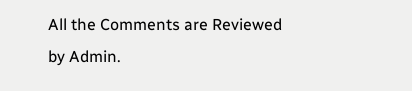All the Comments are Reviewed by Admin.